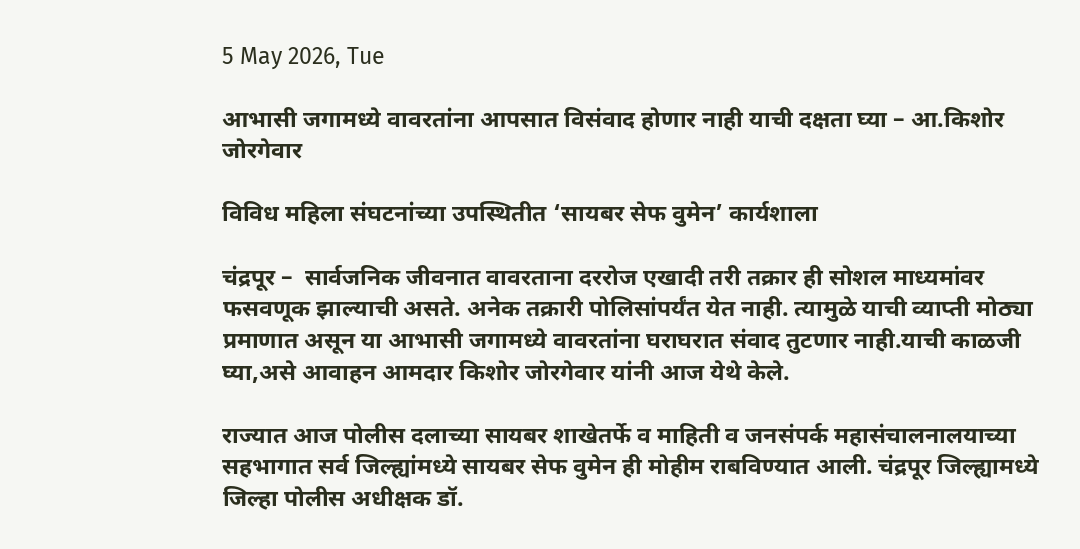5 May 2026, Tue

आभासी जगामध्ये वावरतांना आपसात विसंवाद होणार नाही याची दक्षता घ्या – आ.किशोर जोरगेवार

विविध महिला संघटनांच्या उपस्थितीत ‘सायबर सेफ वुमेन’ कार्यशाला

चंद्रपूर –  सार्वजनिक जीवनात वावरताना दररोज एखादी तरी तक्रार ही सोशल माध्यमांवर फसवणूक झाल्याची असते. अनेक तक्रारी पोलिसांपर्यंत येत नाही. त्यामुळे याची व्याप्ती मोठ्या प्रमाणात असून या आभासी जगामध्ये वावरतांना घराघरात संवाद तुटणार नाही.याची काळजी घ्या,असे आवाहन आमदार किशोर जोरगेवार यांनी आज येथे केले.

राज्यात आज पोलीस दलाच्या सायबर शाखेतर्फे व माहिती व जनसंपर्क महासंचालनालयाच्या सहभागात सर्व जिल्ह्यांमध्ये सायबर सेफ वुमेन ही मोहीम राबविण्यात आली. चंद्रपूर जिल्ह्यामध्ये जिल्हा पोलीस अधीक्षक डॉ.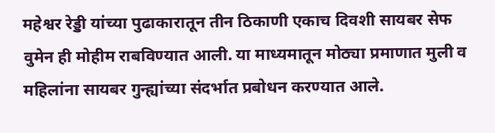महेश्वर रेड्डी यांच्या पुढाकारातून तीन ठिकाणी एकाच दिवशी सायबर सेफ वुमेन ही मोहीम राबविण्यात आली. या माध्यमातून मोठ्या प्रमाणात मुली व महिलांना सायबर गुन्ह्यांच्या संदर्भात प्रबोधन करण्यात आले.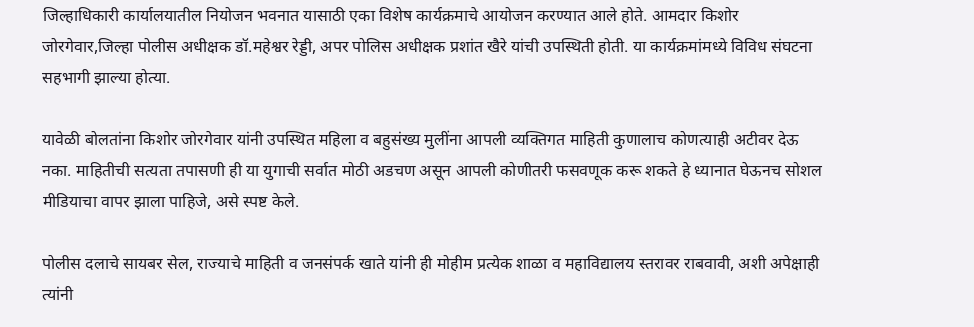जिल्हाधिकारी कार्यालयातील नियोजन भवनात यासाठी एका विशेष कार्यक्रमाचे आयोजन करण्यात आले होते. आमदार किशोर जोरगेवार,जिल्हा पोलीस अधीक्षक डॉ.महेश्वर रेड्डी, अपर पोलिस अधीक्षक प्रशांत खैरे यांची उपस्थिती होती. या कार्यक्रमांमध्ये विविध संघटना सहभागी झाल्या होत्या.

यावेळी बोलतांना किशोर जोरगेवार यांनी उपस्थित महिला व बहुसंख्य मुलींना आपली व्यक्तिगत माहिती कुणालाच कोणत्याही अटीवर देऊ नका. माहितीची सत्यता तपासणी ही या युगाची सर्वात मोठी अडचण असून आपली कोणीतरी फसवणूक करू शकते हे ध्यानात घेऊनच सोशल मीडियाचा वापर झाला पाहिजे, असे स्पष्ट केले.

पोलीस दलाचे सायबर सेल, राज्याचे माहिती व जनसंपर्क खाते यांनी ही मोहीम प्रत्येक शाळा व महाविद्यालय स्तरावर राबवावी, अशी अपेक्षाही त्यांनी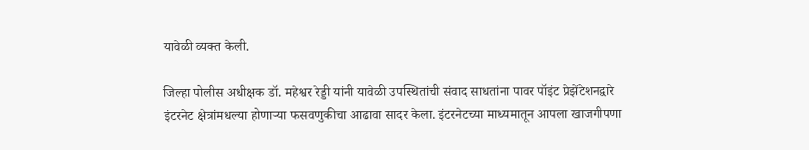यावेळी व्यक्त केली.

जिल्हा पोलीस अधीक्षक डॉ. महेश्वर रेड्डी यांनी यावेळी उपस्थितांची संवाद साधतांना पावर पॉइंट प्रेझेंटेशनद्वारे इंटरनेट क्षेत्रांमधल्या होणाऱ्या फसवणुकीचा आढावा सादर केला. इंटरनेटच्या माध्यमातून आपला खाजगीपणा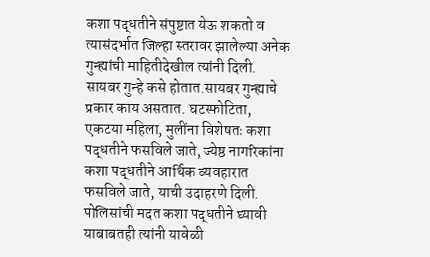कशा पद्धतीने संपुष्टात येऊ शकतो व त्यासंदर्भात जिल्हा स्तरावर झालेल्या अनेक गुन्ह्यांची माहितीदेखील त्यांनी दिली. सायबर गुन्हे कसे होतात.सायबर गुन्ह्याचे प्रकार काय असतात. घटस्फोटिता, एकटया महिला, मुलींना विशेषतः कशा पद्धतीने फसविले जाते, ज्येष्ठ नागरिकांना कशा पद्धतीने आर्थिक व्यवहारात फसविले जाते, याची उदाहरणे दिली. पोलिसांची मदत कशा पद्धतीने घ्यावी याबाबतही त्यांनी यावेळी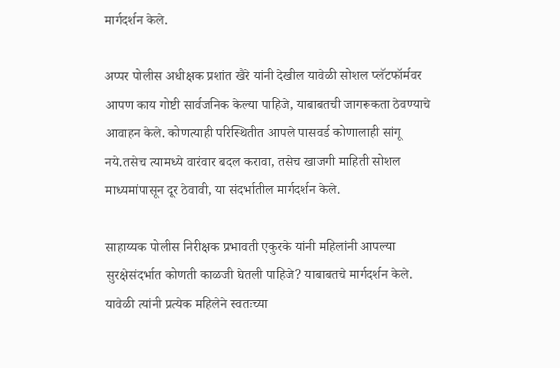मार्गदर्शन केले.

अप्पर पोलीस अधीक्षक प्रशांत खैरे यांनी देखील यावेळी सोशल प्लॅटफॉर्मवर आपण काय गोष्टी सार्वजनिक केल्या पाहिजे, याबाबतची जागरूकता ठेवण्याचे आवाहन केले. कोणत्याही परिस्थितीत आपले पासवर्ड कोणालाही सांगू नये.तसेच त्यामध्ये वारंवार बदल करावा, तसेच खाजगी माहिती सोशल माध्यमांपासून दूर ठेवावी, या संदर्भातील मार्गदर्शन केले.

साहाय्यक पोलीस निरीक्षक प्रभावती एकुरके यांनी महिलांनी आपल्या सुरक्षेसंदर्भात कोणती काळजी घेतली पाहिजे? याबाबतचे मार्गदर्शन केले. यावेळी त्यांनी प्रत्येक महिलेने स्वतःच्या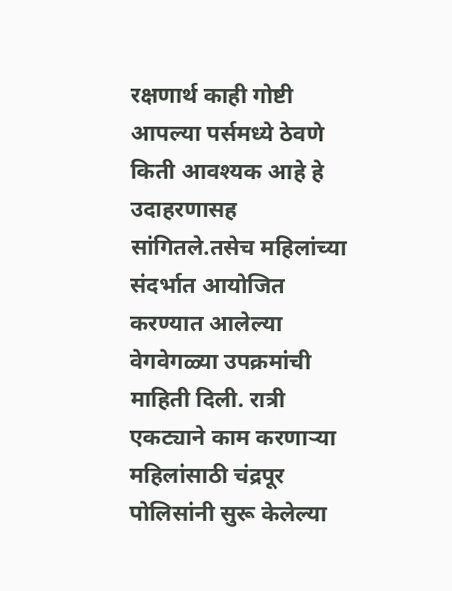रक्षणार्थ काही गोष्टी आपल्या पर्समध्ये ठेवणे किती आवश्यक आहे हे उदाहरणासह सांगितले.तसेच महिलांच्या संदर्भात आयोजित करण्यात आलेल्या वेगवेगळ्या उपक्रमांची माहिती दिली. रात्री एकट्याने काम करणाऱ्या महिलांसाठी चंद्रपूर पोलिसांनी सुरू केलेल्या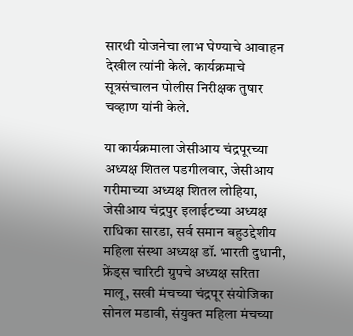सारथी योजनेचा लाभ घेण्याचे आवाहन देखील त्यांनी केले. कार्यक्रमाचे सूत्रसंचालन पोलीस निरीक्षक तुषार चव्हाण यांनी केले.

या कार्यक्रमाला जेसीआय चंद्रपूरच्या अध्यक्ष शितल पडगीलवार, जेसीआय गरीमाच्या अध्यक्ष शितल लोहिया, जेसीआय चंद्रपुर इलाईटच्या अध्यक्ष राधिका सारडा, सर्व समान बहुउद्देशीय महिला संस्था अध्यक्ष डॉ. भारती दुधानी, फ्रेंड्स चारिटी ग्रुपचे अध्यक्ष सरिता मालू, सखी मंचच्या चंद्रपूर संयोजिका सोनल मडावी, संयुक्त महिला मंचच्या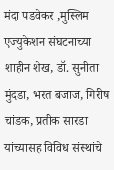मंदा पडवेकर ,मुस्लिम एज्युकेशन संघटनाच्या शाहीन शेख, डॉ. सुनीता मुंदडा, भरत बजाज, गिरीष चांडक, प्रतीक सारडा यांच्यासह विविध संस्थांचे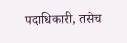पदाधिकारी, तसेच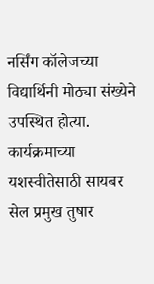नर्सिंग कॉलेजच्या विद्यार्थिनी मोठ्या संख्येने उपस्थित होत्या. कार्यक्रमाच्या यशस्वीतेसाठी सायबर सेल प्रमुख तुषार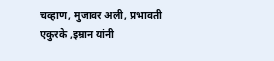चव्हाण, मुजावर अली, प्रभावती एकुरके ,इम्रान यांनी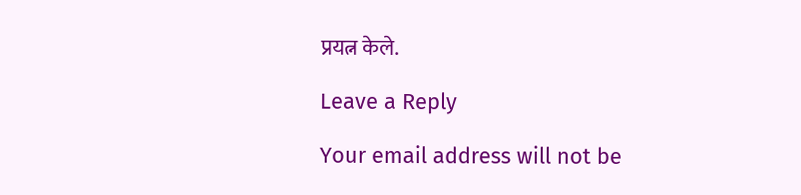प्रयत्न केले.

Leave a Reply

Your email address will not be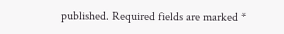published. Required fields are marked *